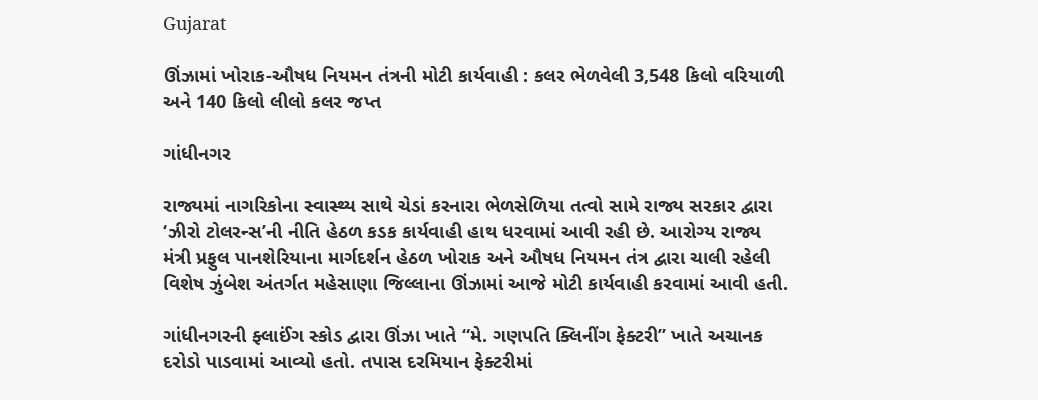Gujarat

ઊંઝામાં ખોરાક-ઔષધ નિયમન તંત્રની મોટી કાર્યવાહી : કલર ભેળવેલી 3,548 કિલો વરિયાળી અને 140 કિલો લીલો કલર જપ્ત

ગાંધીનગર

રાજ્યમાં નાગરિકોના સ્વાસ્થ્ય સાથે ચેડાં કરનારા ભેળસેળિયા તત્વો સામે રાજ્ય સરકાર દ્વારા ‘ઝીરો ટોલરન્સ’ની નીતિ હેઠળ કડક કાર્યવાહી હાથ ધરવામાં આવી રહી છે. આરોગ્ય રાજ્ય મંત્રી પ્રફુલ પાનશેરિયાના માર્ગદર્શન હેઠળ ખોરાક અને ઔષધ નિયમન તંત્ર દ્વારા ચાલી રહેલી વિશેષ ઝુંબેશ અંતર્ગત મહેસાણા જિલ્લાના ઊંઝામાં આજે મોટી કાર્યવાહી કરવામાં આવી હતી.

ગાંધીનગરની ફ્લાઈંગ સ્કોડ દ્વારા ઊંઝા ખાતે “મે. ગણપતિ ક્લિનીંગ ફેક્ટરી” ખાતે અચાનક દરોડો પાડવામાં આવ્યો હતો. તપાસ દરમિયાન ફેક્ટરીમાં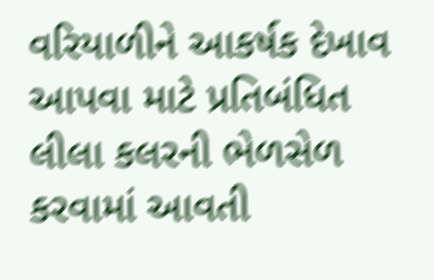વરિયાળીને આકર્ષક દેખાવ આપવા માટે પ્રતિબંધિત લીલા કલરની ભેળસેળ કરવામાં આવતી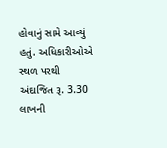હોવાનું સામે આવ્યું હતું. અધિકારીઓએ સ્થળ પરથી અંદાજિત રૂ. 3.30 લાખની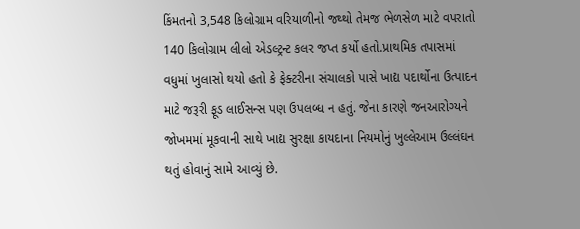કિંમતનો 3,548 કિલોગ્રામ વરિયાળીનો જથ્થો તેમજ ભેળસેળ માટે વપરાતો 140 કિલોગ્રામ લીલો એડલ્ટ્રન્ટ કલર જપ્ત કર્યો હતો.પ્રાથમિક તપાસમાં વધુમાં ખુલાસો થયો હતો કે ફેક્ટરીના સંચાલકો પાસે ખાદ્ય પદાર્થોના ઉત્પાદન માટે જરૂરી ફૂડ લાઈસન્સ પણ ઉપલબ્ધ ન હતું. જેના કારણે જનઆરોગ્યને જોખમમાં મૂકવાની સાથે ખાદ્ય સુરક્ષા કાયદાના નિયમોનું ખુલ્લેઆમ ઉલ્લંઘન થતું હોવાનું સામે આવ્યું છે.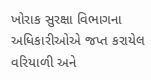ખોરાક સુરક્ષા વિભાગના અધિકારીઓએ જપ્ત કરાયેલ વરિયાળી અને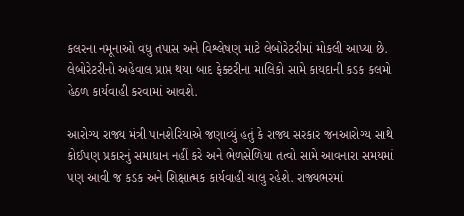કલરના નમૂનાઓ વધુ તપાસ અને વિશ્લેષણ માટે લેબોરેટરીમાં મોકલી આપ્યા છે. લેબોરેટરીનો અહેવાલ પ્રાપ્ત થયા બાદ ફેક્ટરીના માલિકો સામે કાયદાની કડક કલમો હેઠળ કાર્યવાહી કરવામાં આવશે.

આરોગ્ય રાજ્ય મંત્રી પાનશેરિયાએ જણાવ્યું હતું કે રાજ્ય સરકાર જનઆરોગ્ય સાથે કોઈપણ પ્રકારનું સમાધાન નહીં કરે અને ભેળસેળિયા તત્વો સામે આવનારા સમયમાં પણ આવી જ કડક અને શિક્ષાત્મક કાર્યવાહી ચાલુ રહેશે. રાજ્યભરમાં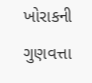ખોરાકની ગુણવત્તા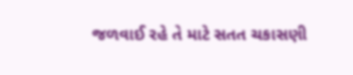જળવાઈ રહે તે માટે સતત ચકાસણી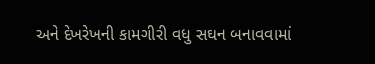અને દેખરેખની કામગીરી વધુ સઘન બનાવવામાં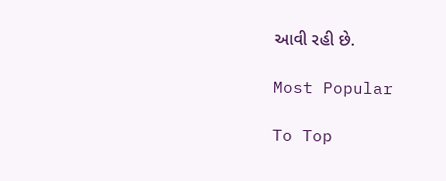આવી રહી છે.

Most Popular

To Top